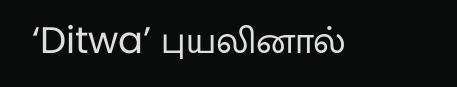‘Ditwa’ புயலினால்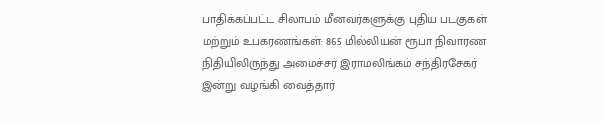பாதிக்கப்பட்ட சிலாபம் மீனவர்களுக்கு புதிய படகுகள் மற்றும் உபகரணங்கள்: 865 மில்லியன் ரூபா நிவாரண நிதியிலிருந்து அமைச்சர் இராமலிங்கம் சந்திரசேகர் இன்று வழங்கி வைத்தார்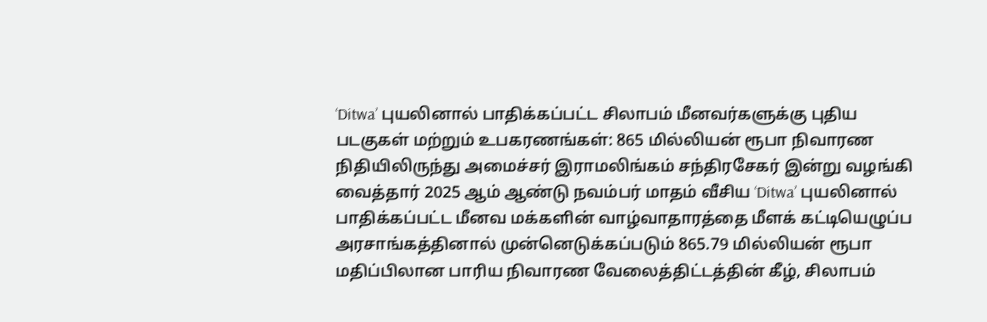‘Ditwa’ புயலினால் பாதிக்கப்பட்ட சிலாபம் மீனவர்களுக்கு புதிய படகுகள் மற்றும் உபகரணங்கள்: 865 மில்லியன் ரூபா நிவாரண நிதியிலிருந்து அமைச்சர் இராமலிங்கம் சந்திரசேகர் இன்று வழங்கி வைத்தார் 2025 ஆம் ஆண்டு நவம்பர் மாதம் வீசிய ‘Ditwa’ புயலினால் பாதிக்கப்பட்ட மீனவ மக்களின் வாழ்வாதாரத்தை மீளக் கட்டியெழுப்ப அரசாங்கத்தினால் முன்னெடுக்கப்படும் 865.79 மில்லியன் ரூபா மதிப்பிலான பாரிய நிவாரண வேலைத்திட்டத்தின் கீழ், சிலாபம்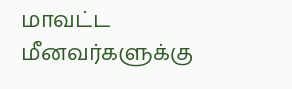மாவட்ட மீனவர்களுக்கு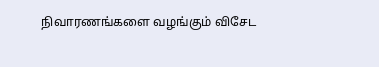நிவாரணங்களை வழங்கும் விசேட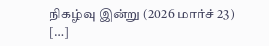நிகழ்வு இன்று (2026 மார்ச் 23) […]